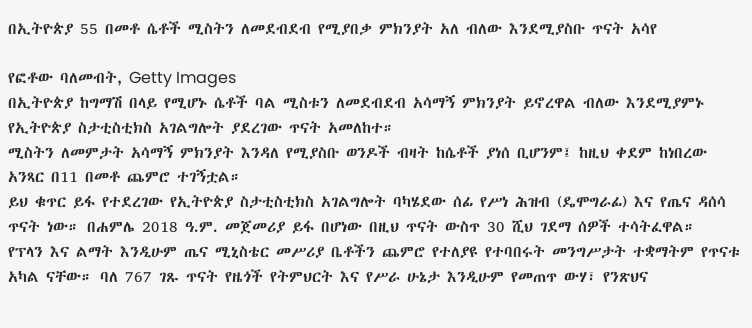በኢትዮጵያ 55 በመቶ ሴቶች ሚስትን ለመደብደብ የሚያበቃ ምክንያት አለ ብለው እንደሚያስቡ ጥናት አሳየ

የፎቶው ባለመብት, Getty Images
በኢትዮጵያ ከግማሽ በላይ የሚሆኑ ሴቶች ባል ሚስቱን ለመደብደብ አሳማኝ ምክንያት ይኖረዋል ብለው እንደሚያምኑ የኢትዮጵያ ስታቲስቲክስ አገልግሎት ያደረገው ጥናት አመለከተ።
ሚስትን ለመምታት አሳማኝ ምክንያት እንዳለ የሚያስቡ ወንዶች ብዛት ከሴቶች ያነሰ ቢሆንም፤ ከዚህ ቀደም ከነበረው አንጻር በ11 በመቶ ጨምሮ ተገኝቷል።
ይህ ቁጥር ይፋ የተደረገው የኢትዮጵያ ስታቲስቲክስ አገልግሎት ባካሄደው ሰፊ የሥነ ሕዝብ (ዴሞግራፊ) እና የጤና ዳሰሳ ጥናት ነው። በሐምሌ 2018 ዓ.ም. መጀመሪያ ይፋ በሆነው በዚህ ጥናት ውስጥ 30 ሺህ ገደማ ሰዎች ተሳትፈዋል።
የፕላን እና ልማት እንዲሁም ጤና ሚኒስቴር መሥሪያ ቤቶችን ጨምሮ የተለያዩ የተባበሩት መንግሥታት ተቋማትም የጥናቱ አካል ናቸው። ባለ 767 ገጹ ጥናት የዜጎች የትምህርት እና የሥራ ሁኔታ እንዲሁም የመጠጥ ውሃ፣ የንጽህና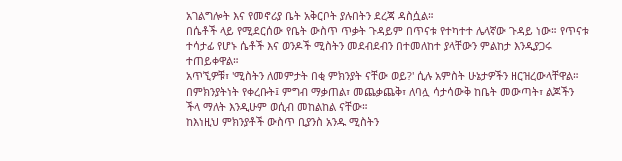አገልግሎት እና የመኖሪያ ቤት አቅርቦት ያሉበትን ደረጃ ዳስሷል።
በሴቶች ላይ የሚደርሰው የቤት ውስጥ ጥቃት ጉዳይም በጥናቱ የተካተተ ሌላኛው ጉዳይ ነው። የጥናቱ ተሳታፊ የሆኑ ሴቶች እና ወንዶች ሚስትን መደብደብን በተመለከተ ያላቸውን ምልከታ እንዲያጋሩ ተጠይቀዋል።
አጥኚዎቹ፣ 'ሚስትን ለመምታት በቂ ምክንያት ናቸው ወይ?' ሲሉ አምስት ሁኔታዎችን ዘርዝረውላቸዋል። በምክንያትነት የቀረቡት፤ ምግብ ማቃጠል፣ መጨቃጨቅ፣ ለባሏ ሳታሳውቅ ከቤት መውጣት፣ ልጆችን ችላ ማለት እንዲሁም ወሲብ መከልከል ናቸው።
ከእነዚህ ምክንያቶች ውስጥ ቢያንስ አንዱ ሚስትን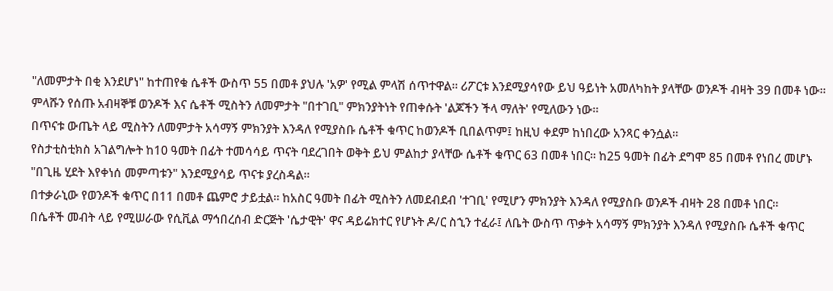"ለመምታት በቂ እንደሆነ" ከተጠየቁ ሴቶች ውስጥ 55 በመቶ ያህሉ 'አዎ' የሚል ምላሽ ሰጥተዋል። ሪፖርቱ እንደሚያሳየው ይህ ዓይነት አመለካከት ያላቸው ወንዶች ብዛት 39 በመቶ ነው።
ምላሹን የሰጡ አብዛኞቹ ወንዶች እና ሴቶች ሚስትን ለመምታት "በተገቢ" ምክንያትነት የጠቀሱት 'ልጆችን ችላ ማለት' የሚለውን ነው።
በጥናቱ ውጤት ላይ ሚስትን ለመምታት አሳማኝ ምክንያት እንዳለ የሚያስቡ ሴቶች ቁጥር ከወንዶች ቢበልጥም፤ ከዚህ ቀደም ከነበረው አንጻር ቀንሷል።
የስታቲስቲክስ አገልግሎት ከ10 ዓመት በፊት ተመሳሳይ ጥናት ባደረገበት ወቅት ይህ ምልከታ ያላቸው ሴቶች ቁጥር 63 በመቶ ነበር። ከ25 ዓመት በፊት ደግሞ 85 በመቶ የነበረ መሆኑ "በጊዜ ሂደት እየቀነሰ መምጣቱን" እንደሚያሳይ ጥናቱ ያረስዳል።
በተቃራኒው የወንዶች ቁጥር በ11 በመቶ ጨምሮ ታይቷል። ከአስር ዓመት በፊት ሚስትን ለመደብደብ 'ተገቢ' የሚሆን ምክንያት እንዳለ የሚያስቡ ወንዶች ብዛት 28 በመቶ ነበር።
በሴቶች መብት ላይ የሚሠራው የሲቪል ማኅበረሰብ ድርጅት 'ሴታዊት' ዋና ዳይሬክተር የሆኑት ዶ/ር ስኂን ተፈራ፤ ለቤት ውስጥ ጥቃት አሳማኝ ምክንያት እንዳለ የሚያስቡ ሴቶች ቁጥር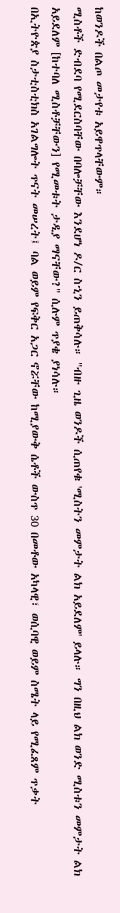ከወንዶች በልጦ መታየቱ አይዋጥላቸውም።
ሚስቶች ድብደባ የሚደርስባቸው በባሎቻቸው እንደሆነ ዶ/ር ስኂን ይጠቅሳሉ። "ብዙ ጊዜ ወንዶች ሲጠየቁ 'ሚስትን መምታት ልክ አይደለም' ይላሉ። ግን በዚህ ልክ ወንድ ሚስቱን መምታት ልክ አይደለም [ከተባለ ሚስቶቻቸውን] የሚመቱት ታዲያ ማናቸው?" ሲሉም ጥያቄ ያነሳሉ።
በኢትዮጵያ ስታቲስቲክስ አገልግሎት ጥናት መሠረት፤ ባል ወይም የፍቅር አጋር ኖሯቸው ከሚያውቅ ሴቶች ውስጥ 30 በመቶው አካላዊ፣ ወሲባዊ ወይም ስሜት ላይ የሚፈጸም ጥቃት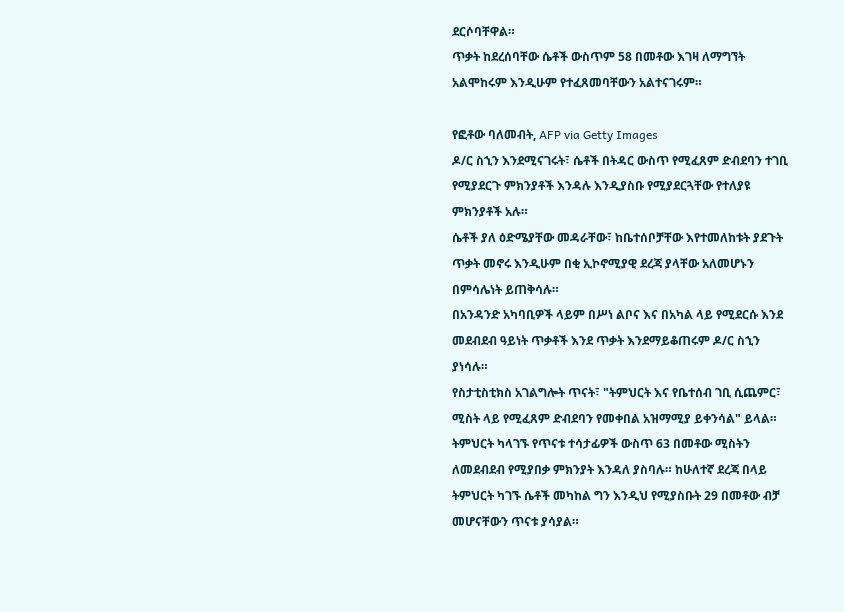ደርሶባቸዋል።
ጥቃት ከደረሰባቸው ሴቶች ውስጥም 58 በመቶው እገዛ ለማግኘት አልሞከሩም እንዲሁም የተፈጸመባቸውን አልተናገሩም።

የፎቶው ባለመብት, AFP via Getty Images
ዶ/ር ስኂን እንደሚናገሩት፣ ሴቶች በትዳር ውስጥ የሚፈጸም ድብደባን ተገቢ የሚያደርጉ ምክንያቶች እንዳሉ እንዲያስቡ የሚያደርጓቸው የተለያዩ ምክንያቶች አሉ።
ሴቶች ያለ ዕድሜያቸው መዳራቸው፣ ከቤተሰቦቻቸው እየተመለከቱት ያደጉት ጥቃት መኖሩ እንዲሁም በቂ ኢኮኖሚያዊ ደረጃ ያላቸው አለመሆኑን በምሳሌነት ይጠቅሳሉ።
በአንዳንድ አካባቢዎች ላይም በሥነ ልቦና እና በአካል ላይ የሚደርሱ እንደ መደብደብ ዓይነት ጥቃቶች እንደ ጥቃት እንደማይቆጠሩም ዶ/ር ስኂን ያነሳሉ።
የስታቲስቲክስ አገልግሎት ጥናት፣ "ትምህርት እና የቤተሰብ ገቢ ሲጨምር፣ ሚስት ላይ የሚፈጸም ድብደባን የመቀበል አዝማሚያ ይቀንሳል" ይላል።
ትምህርት ካላገኙ የጥናቱ ተሳታፊዎች ውስጥ 63 በመቶው ሚስትን ለመደብደብ የሚያበቃ ምክንያት እንዳለ ያስባሉ። ከሁለተኛ ደረጃ በላይ ትምህርት ካገኙ ሴቶች መካከል ግን እንዲህ የሚያስቡት 29 በመቶው ብቻ መሆናቸውን ጥናቱ ያሳያል።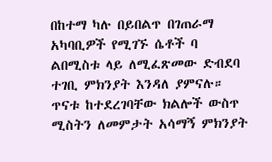በከተማ ካሉ በይበልጥ በገጠራማ አካባቢዎች የሚገኙ ሴቶች ባ ልበሚስቱ ላይ ለሚፈጽመው ድብደባ ተገቢ ምክንያት እንዳለ ያምናሉ።
ጥናቱ ከተደረገባቸው ክልሎች ውስጥ ሚስትን ለመምታት አሳማኝ ምክንያት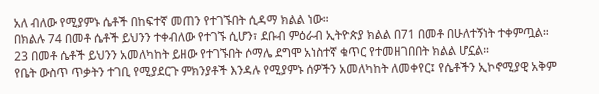አለ ብለው የሚያምኑ ሴቶች በከፍተኛ መጠን የተገኙበት ሲዳማ ክልል ነው።
በክልሉ 74 በመቶ ሴቶች ይህንን ተቀብለው የተገኙ ሲሆን፣ ደቡብ ምዕራብ ኢትዮጵያ ክልል በ71 በመቶ በሁለተኝነት ተቀምጧል። 23 በመቶ ሴቶች ይህንን አመለካከት ይዘው የተገኙበት ሶማሌ ደግሞ አነስተኛ ቁጥር የተመዘገበበት ክልል ሆኗል።
የቤት ውስጥ ጥቃትን ተገቢ የሚያደርጉ ምክንያቶች እንዳሉ የሚያምኑ ሰዎችን አመለካከት ለመቀየር፤ የሴቶችን ኢኮኖሚያዊ አቅም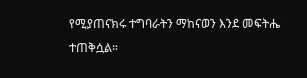የሚያጠናክሩ ተግባራትን ማከናወን እንደ መፍትሔ ተጠቅሷል።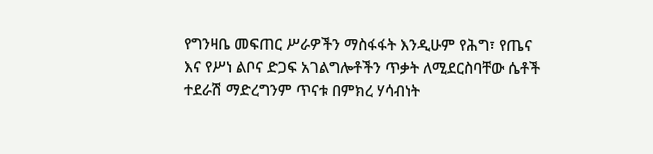የግንዛቤ መፍጠር ሥራዎችን ማስፋፋት እንዲሁም የሕግ፣ የጤና እና የሥነ ልቦና ድጋፍ አገልግሎቶችን ጥቃት ለሚደርስባቸው ሴቶች ተደራሽ ማድረግንም ጥናቱ በምክረ ሃሳብነት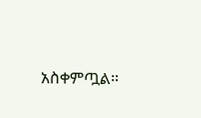አስቀምጧል።